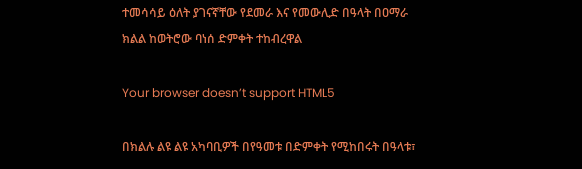ተመሳሳይ ዕለት ያገናኛቸው የደመራ እና የመውሊድ በዓላት በዐማራ ክልል ከወትሮው ባነሰ ድምቀት ተከብረዋል

Your browser doesn’t support HTML5

በክልሉ ልዩ ልዩ አካባቢዎች በየዓመቱ በድምቀት የሚከበሩት በዓላቱ፣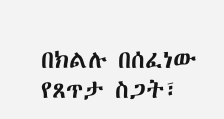በክልሉ በሰፈነው የጸጥታ ስጋት፣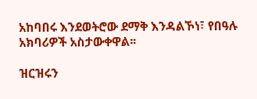አከባበሩ እንደወትሮው ደማቅ እንዳልኾነ፣ የበዓሉ አክባሪዎች አስታውቀዋል፡፡

ዝርዝሩን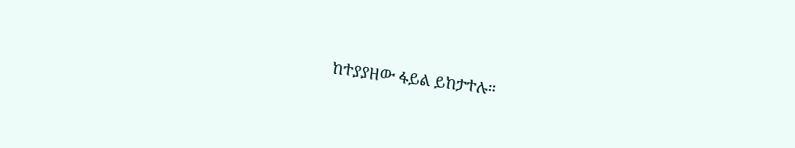ከተያያዘው ፋይል ይከታተሉ።